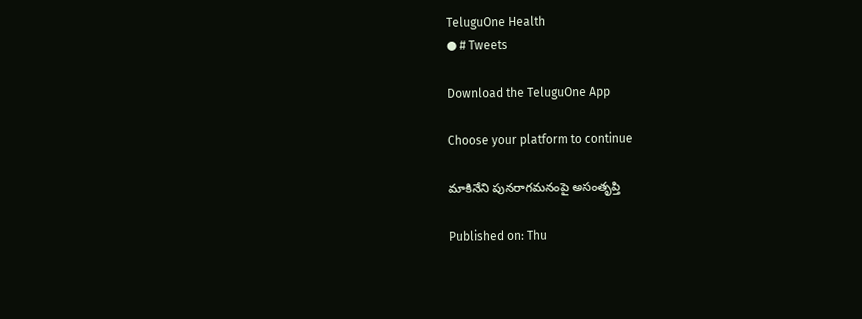TeluguOne Health
● # Tweets

Download the TeluguOne App

Choose your platform to continue

మాకినేని పునరాగమనంపై అసంతృప్తి

Published on: Thu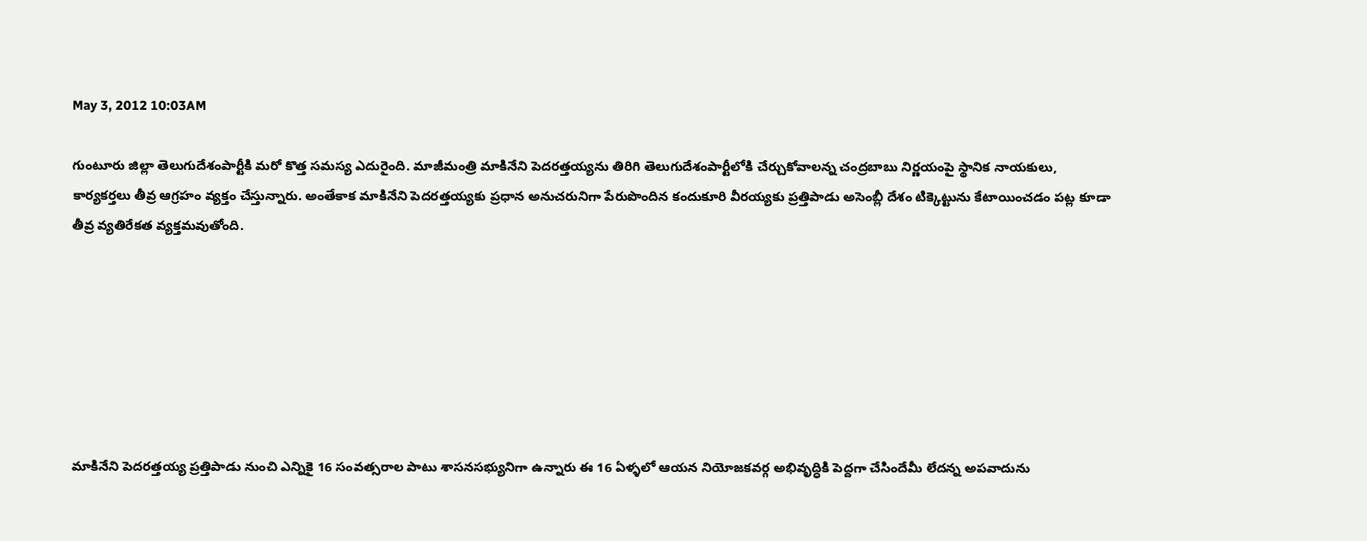May 3, 2012 10:03AM

గుంటూరు జిల్లా తెలుగుదేశంపార్టీకి మరో కొత్త సమస్య ఎదురైంది. మాజీమంత్రి మాకినేని పెదరత్తయ్యను తిరిగి తెలుగుదేశంపార్టీలోకి చేర్చుకోవాలన్న చంద్రబాబు నిర్ణయంపై స్థానిక నాయకులు, కార్యకర్తలు తీవ్ర ఆగ్రహం వ్యక్తం చేస్తున్నారు. అంతేకాక మాకినేని పెదరత్తయ్యకు ప్రధాన అనుచరునిగా పేరుపొందిన కందుకూరి వీరయ్యకు ప్రత్తిపాడు అసెంబ్లీ దేశం టిక్కెట్టును కేటాయించడం పట్ల కూడా తీవ్ర వ్యతిరేకత వ్యక్తమవుతోంది.







మాకినేని పెదరత్తయ్య ప్రత్తిపాడు నుంచి ఎన్నికై 16 సంవత్సరాల పాటు శాసనసభ్యునిగా ఉన్నారు ఈ 16 ఏళ్ళలో ఆయన నియోజకవర్గ అభివృద్ధికి పెద్దగా చేసిందేమీ లేదన్న అపవాదును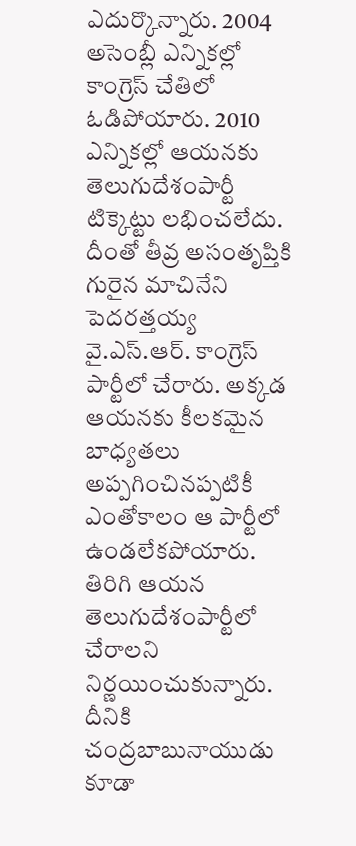ఎదుర్కొన్నారు. 2004 అసెంబ్లీ ఎన్నికల్లో కాంగ్రెస్ చేతిలో ఓడిపోయారు. 2010 ఎన్నికల్లో ఆయనకు తెలుగుదేశంపార్టీ టిక్కెట్టు లభించలేదు. దీంతో తీవ్ర అసంతృప్తికి గురైన మాచినేని పెదరత్తయ్య వై.ఎస్.ఆర్. కాంగ్రెస్ పార్టీలో చేరారు. అక్కడ ఆయనకు కీలకమైన బాధ్యతలు అప్పగించినప్పటికీ ఎంతోకాలం ఆ పార్టీలో ఉండలేకపోయారు. తిరిగి ఆయన తెలుగుదేశంపార్టీలో చేరాలని నిర్ణయించుకున్నారు. దీనికి చంద్రబాబునాయుడు కూడా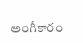అంగీకారం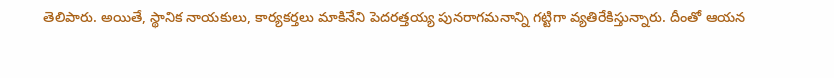తెలిపారు. అయితే, స్థానిక నాయకులు, కార్యకర్తలు మాకినేని పెదరత్తయ్య పునరాగమనాన్ని గట్టిగా వ్యతిరేకిస్తున్నారు. దీంతో ఆయన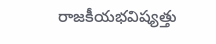రాజకీయభవిష్యత్తు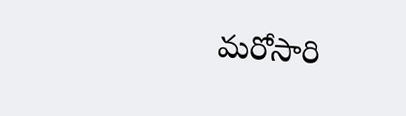మరోసారి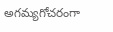అగమ్యగోచరంగా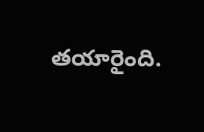తయారైంది.